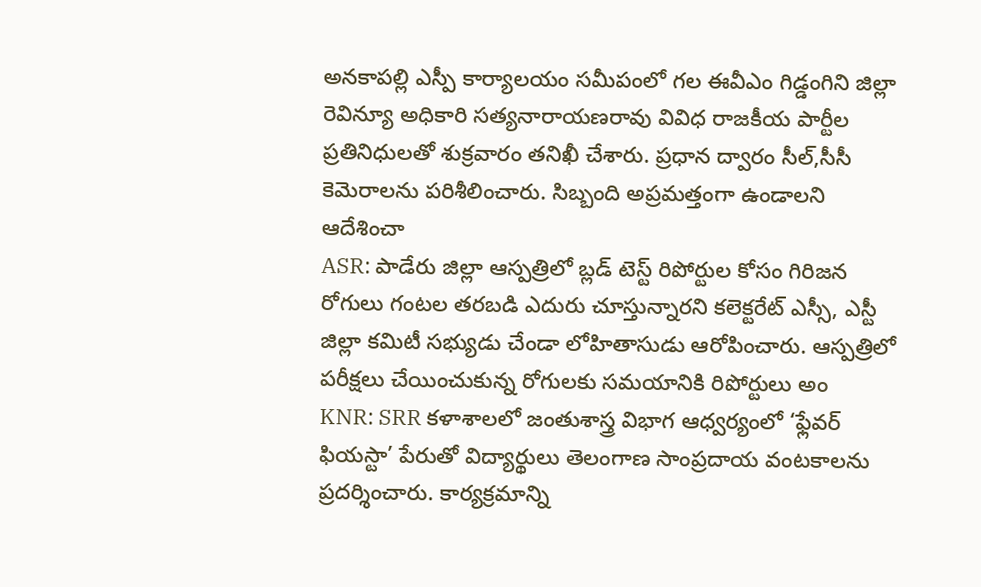అనకాపల్లి ఎస్పీ కార్యాలయం సమీపంలో గల ఈవీఎం గిడ్డంగిని జిల్లా రెవిన్యూ అధికారి సత్యనారాయణరావు వివిధ రాజకీయ పార్టీల ప్రతినిధులతో శుక్రవారం తనిఖీ చేశారు. ప్రధాన ద్వారం సీల్,సీసీ కెమెరాలను పరిశీలించారు. సిబ్బంది అప్రమత్తంగా ఉండాలని ఆదేశించా
ASR: పాడేరు జిల్లా ఆస్పత్రిలో బ్లడ్ టెస్ట్ రిపోర్టుల కోసం గిరిజన రోగులు గంటల తరబడి ఎదురు చూస్తున్నారని కలెక్టరేట్ ఎస్సీ, ఎస్టీ జిల్లా కమిటీ సభ్యుడు చేండా లోహితాసుడు ఆరోపించారు. ఆస్పత్రిలో పరీక్షలు చేయించుకున్న రోగులకు సమయానికి రిపోర్టులు అం
KNR: SRR కళాశాలలో జంతుశాస్త్ర విభాగ ఆధ్వర్యంలో ‘ఫ్లేవర్ ఫియస్టా’ పేరుతో విద్యార్థులు తెలంగాణ సాంప్రదాయ వంటకాలను ప్రదర్శించారు. కార్యక్రమాన్ని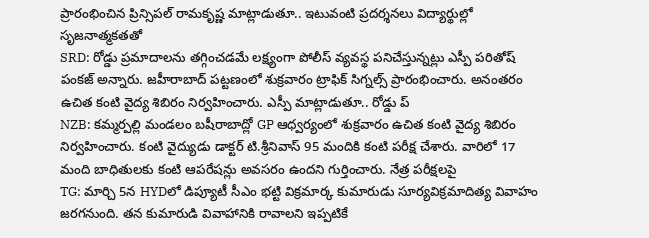ప్రారంభించిన ప్రిన్సిపల్ రామకృష్ణ మాట్లాడుతూ.. ఇటువంటి ప్రదర్శనలు విద్యార్థుల్లో సృజనాత్మకతతో
SRD: రోడ్డు ప్రమాదాలను తగ్గించడమే లక్ష్యంగా పోలీస్ వ్యవస్థ పనిచేస్తున్నట్లు ఎస్పీ పరితోష్ పంకజ్ అన్నారు. జహీరాబాద్ పట్టణంలో శుక్రవారం ట్రాఫిక్ సిగ్నల్స్ ప్రారంభించారు. అనంతరం ఉచిత కంటి వైద్య శిబిరం నిర్వహించారు. ఎస్పీ మాట్లాడుతూ.. రోడ్డు ప్
NZB: కమ్మర్పల్లి మండలం బషీరాబాద్లో GP ఆధ్వర్యంలో శుక్రవారం ఉచిత కంటి వైద్య శిబిరం నిర్వహించారు. కంటి వైద్యుడు డాక్టర్ టి.శ్రీనివాస్ 95 మందికి కంటి పరీక్ష చేశారు. వారిలో 17 మంది బాధితులకు కంటి ఆపరేషన్లు అవసరం ఉందని గుర్తించారు. నేత్ర పరీక్షలపై
TG: మార్చి 5న HYDలో డిప్యూటీ సీఎం భట్టి విక్రమార్క కుమారుడు సూర్యవిక్రమాదిత్య వివాహం జరగనుంది. తన కుమారుడి వివాహానికి రావాలని ఇప్పటికే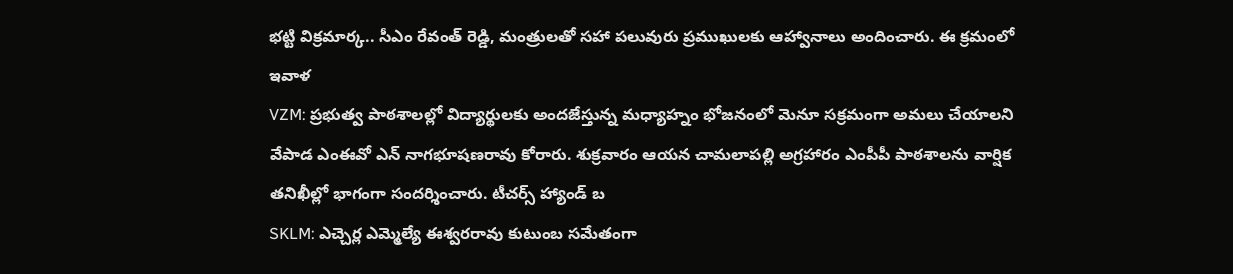భట్టి విక్రమార్క.. సీఎం రేవంత్ రెడ్డి, మంత్రులతో సహా పలువురు ప్రముఖులకు ఆహ్వానాలు అందించారు. ఈ క్రమంలో ఇవాళ
VZM: ప్రభుత్వ పాఠశాలల్లో విద్యార్థులకు అందజేస్తున్న మధ్యాహ్నం భోజనంలో మెనూ సక్రమంగా అమలు చేయాలని వేపాడ ఎంఈవో ఎన్ నాగభూషణరావు కోరారు. శుక్రవారం ఆయన చామలాపల్లి అగ్రహారం ఎంపీపీ పాఠశాలను వార్షిక తనిఖీల్లో భాగంగా సందర్శించారు. టీచర్స్ హ్యాండ్ బ
SKLM: ఎచ్చెర్ల ఎమ్మెల్యే ఈశ్వరరావు కుటుంబ సమేతంగా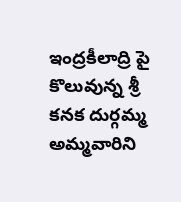ఇంద్రకీలాద్రి పై కొలువున్న శ్రీ కనక దుర్గమ్మ అమ్మవారిని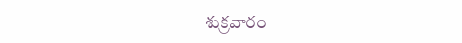శుక్రవారం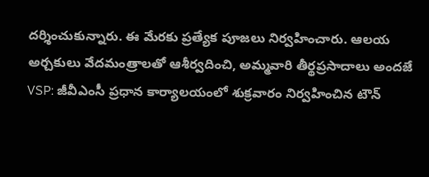దర్శించుకున్నారు. ఈ మేరకు ప్రత్యేక పూజలు నిర్వహించారు. ఆలయ అర్చకులు వేదమంత్రాలతో ఆశీర్వదించి, అమ్మవారి తీర్థప్రసాదాలు అందజే
VSP: జీవీఎంసీ ప్రధాన కార్యాలయంలో శుక్రవారం నిర్వహించిన టౌన్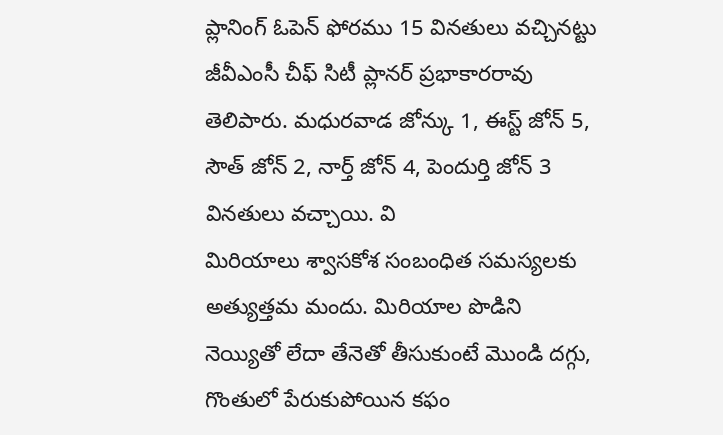ప్లానింగ్ ఓపెన్ ఫోరము 15 వినతులు వచ్చినట్టు జీవీఎంసీ చీఫ్ సిటీ ప్లానర్ ప్రభాకారరావు తెలిపారు. మధురవాడ జోన్కు 1, ఈస్ట్ జోన్ 5, సౌత్ జోన్ 2, నార్త్ జోన్ 4, పెందుర్తి జోన్ 3 వినతులు వచ్చాయి. వి
మిరియాలు శ్వాసకోశ సంబంధిత సమస్యలకు అత్యుత్తమ మందు. మిరియాల పొడిని నెయ్యితో లేదా తేనెతో తీసుకుంటే మొండి దగ్గు, గొంతులో పేరుకుపోయిన కఫం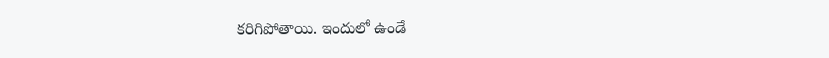కరిగిపోతాయి. ఇందులో ఉండే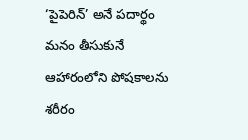‘పైపెరిన్’ అనే పదార్థం మనం తీసుకునే ఆహారంలోని పోషకాలను శరీరం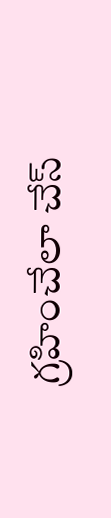గ్రహించేలా చేస్